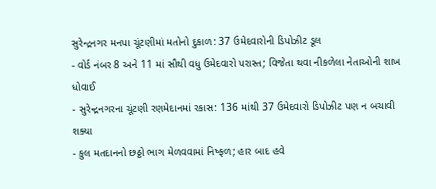સુરેન્દ્રનગર મનપા ચૂંટણીમાં મતોનો દુકાળ: 37 ઉમેદવારોની ડિપોઝીટ ડૂલ
- વોર્ડ નંબર 8 અને 11 માં સૌથી વધુ ઉમેદવારો પરાસ્ત; વિજેતા થવા નીકળેલા નેતાઓની શાખ ધોવાઈ
- સુરેન્દ્રનગરના ચૂંટણી રણમેદાનમાં રકાસ: 136 માંથી 37 ઉમેદવારો ડિપોઝીટ પણ ન બચાવી શક્યા
- કુલ મતદાનનો છઠ્ઠો ભાગ મેળવવામાં નિષ્ફળ; હાર બાદ હવે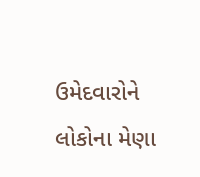ઉમેદવારોને લોકોના મેણા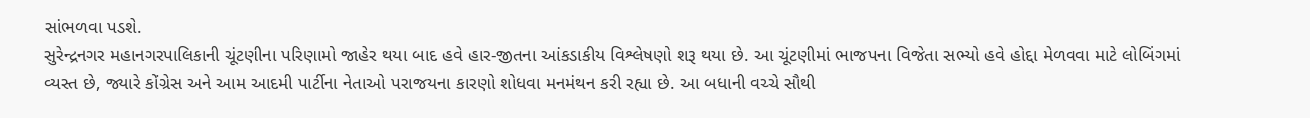સાંભળવા પડશે.
સુરેન્દ્રનગર મહાનગરપાલિકાની ચૂંટણીના પરિણામો જાહેર થયા બાદ હવે હાર-જીતના આંકડાકીય વિશ્લેષણો શરૂ થયા છે. આ ચૂંટણીમાં ભાજપના વિજેતા સભ્યો હવે હોદ્દા મેળવવા માટે લોબિંગમાં વ્યસ્ત છે, જ્યારે કોંગ્રેસ અને આમ આદમી પાર્ટીના નેતાઓ પરાજયના કારણો શોધવા મનમંથન કરી રહ્યા છે. આ બધાની વચ્ચે સૌથી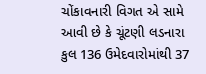ચોંકાવનારી વિગત એ સામે આવી છે કે ચૂંટણી લડનારા કુલ 136 ઉમેદવારોમાંથી 37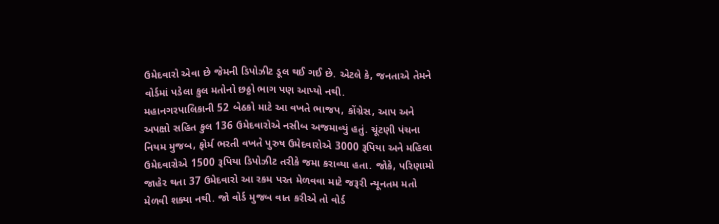ઉમેદવારો એવા છે જેમની ડિપોઝીટ ડૂલ થઈ ગઈ છે. એટલે કે, જનતાએ તેમને વોર્ડમાં પડેલા કુલ મતોનો છઠ્ઠો ભાગ પણ આપ્યો નથી.
મહાનગરપાલિકાની 52 બેઠકો માટે આ વખતે ભાજપ, કોંગ્રેસ, આપ અને અપક્ષો સહિત કુલ 136 ઉમેદવારોએ નસીબ અજમાવ્યું હતું. ચૂંટણી પંચના નિયમ મુજબ, ફોર્મ ભરતી વખતે પુરુષ ઉમેદવારોએ 3000 રૂપિયા અને મહિલા ઉમેદવારોએ 1500 રૂપિયા ડિપોઝીટ તરીકે જમા કરાવ્યા હતા. જોકે, પરિણામો જાહેર થતા 37 ઉમેદવારો આ રકમ પરત મેળવવા માટે જરૂરી ન્યૂનતમ મતો મેળવી શક્યા નથી. જો વોર્ડ મુજબ વાત કરીએ તો વોર્ડ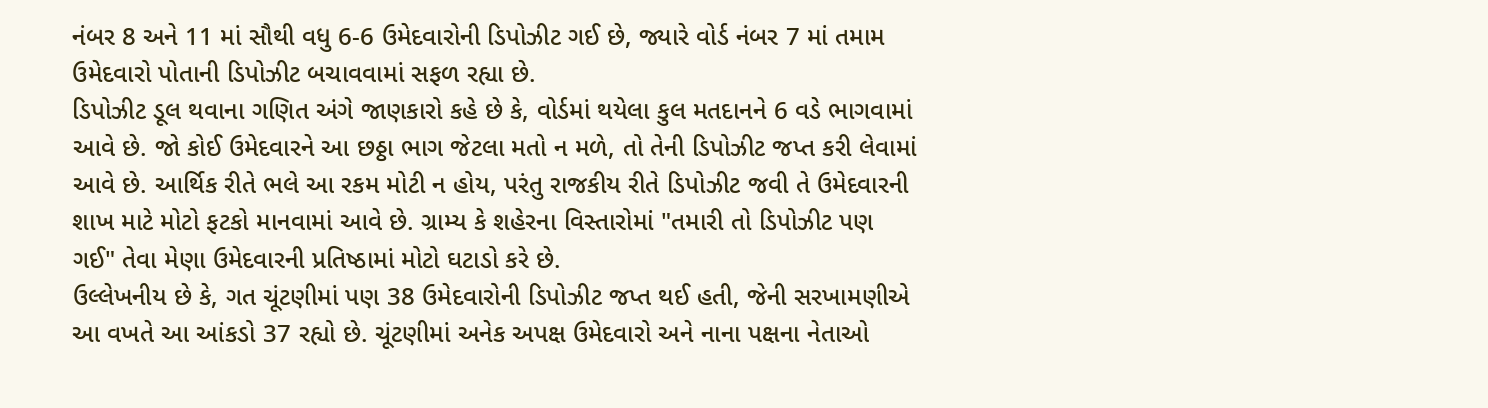નંબર 8 અને 11 માં સૌથી વધુ 6-6 ઉમેદવારોની ડિપોઝીટ ગઈ છે, જ્યારે વોર્ડ નંબર 7 માં તમામ ઉમેદવારો પોતાની ડિપોઝીટ બચાવવામાં સફળ રહ્યા છે.
ડિપોઝીટ ડૂલ થવાના ગણિત અંગે જાણકારો કહે છે કે, વોર્ડમાં થયેલા કુલ મતદાનને 6 વડે ભાગવામાં આવે છે. જો કોઈ ઉમેદવારને આ છઠ્ઠા ભાગ જેટલા મતો ન મળે, તો તેની ડિપોઝીટ જપ્ત કરી લેવામાં આવે છે. આર્થિક રીતે ભલે આ રકમ મોટી ન હોય, પરંતુ રાજકીય રીતે ડિપોઝીટ જવી તે ઉમેદવારની શાખ માટે મોટો ફટકો માનવામાં આવે છે. ગ્રામ્ય કે શહેરના વિસ્તારોમાં "તમારી તો ડિપોઝીટ પણ ગઈ" તેવા મેણા ઉમેદવારની પ્રતિષ્ઠામાં મોટો ઘટાડો કરે છે.
ઉલ્લેખનીય છે કે, ગત ચૂંટણીમાં પણ 38 ઉમેદવારોની ડિપોઝીટ જપ્ત થઈ હતી, જેની સરખામણીએ આ વખતે આ આંકડો 37 રહ્યો છે. ચૂંટણીમાં અનેક અપક્ષ ઉમેદવારો અને નાના પક્ષના નેતાઓ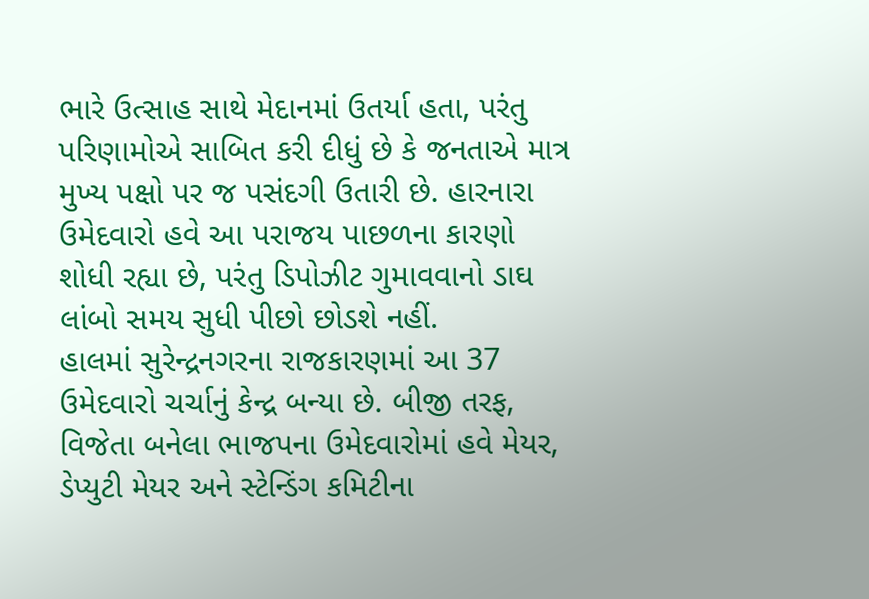ભારે ઉત્સાહ સાથે મેદાનમાં ઉતર્યા હતા, પરંતુ પરિણામોએ સાબિત કરી દીધું છે કે જનતાએ માત્ર મુખ્ય પક્ષો પર જ પસંદગી ઉતારી છે. હારનારા ઉમેદવારો હવે આ પરાજય પાછળના કારણો શોધી રહ્યા છે, પરંતુ ડિપોઝીટ ગુમાવવાનો ડાઘ લાંબો સમય સુધી પીછો છોડશે નહીં.
હાલમાં સુરેન્દ્રનગરના રાજકારણમાં આ 37 ઉમેદવારો ચર્ચાનું કેન્દ્ર બન્યા છે. બીજી તરફ, વિજેતા બનેલા ભાજપના ઉમેદવારોમાં હવે મેયર, ડેપ્યુટી મેયર અને સ્ટેન્ડિંગ કમિટીના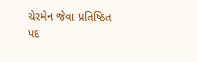ચેરમેન જેવા પ્રતિષ્ઠિત પદ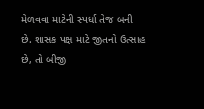મેળવવા માટેની સ્પર્ધા તેજ બની છે. શાસક પક્ષ માટે જીતનો ઉત્સાહ છે, તો બીજી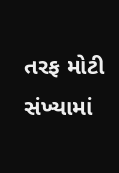તરફ મોટી સંખ્યામાં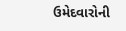ઉમેદવારોની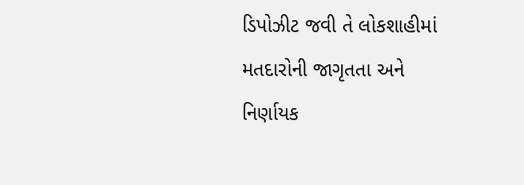ડિપોઝીટ જવી તે લોકશાહીમાં મતદારોની જાગૃતતા અને નિર્ણાયક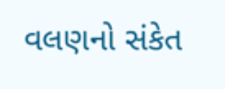વલણનો સંકેત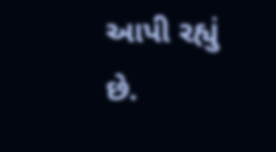આપી રહ્યું છે.